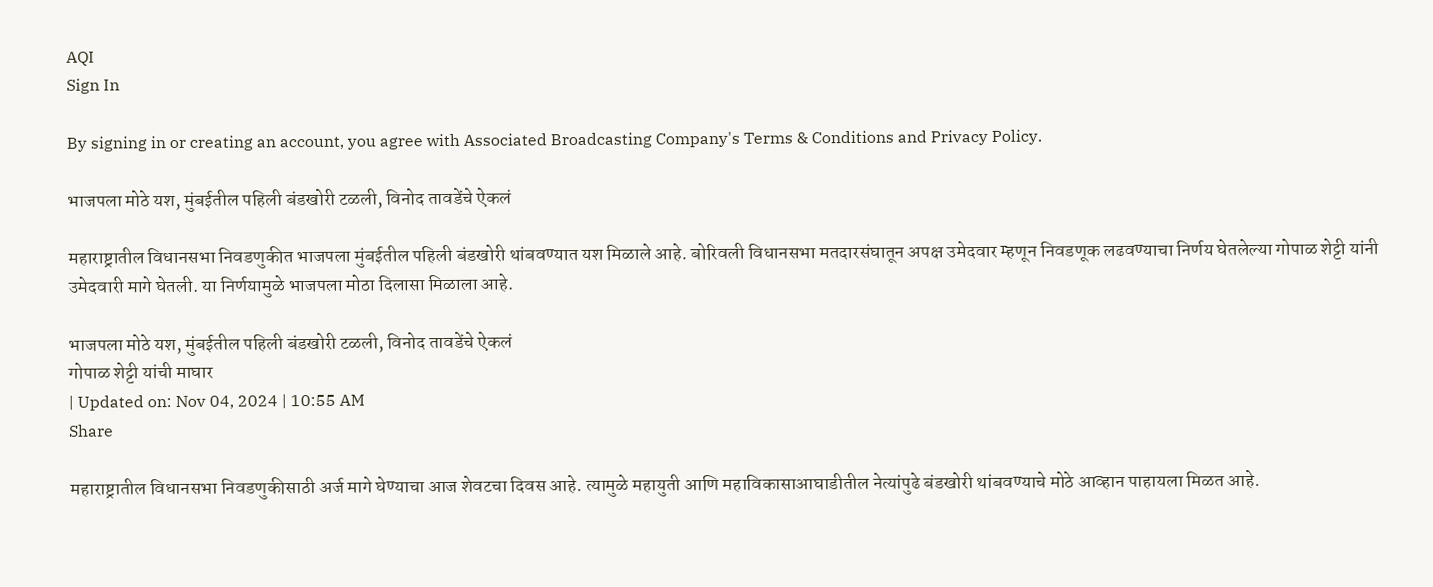AQI
Sign In

By signing in or creating an account, you agree with Associated Broadcasting Company's Terms & Conditions and Privacy Policy.

भाजपला मोठे यश, मुंबईतील पहिली बंडखोरी टळली, विनोद तावडेंचे ऐकलं

महाराष्ट्रातील विधानसभा निवडणुकीत भाजपला मुंबईतील पहिली बंडखोरी थांबवण्यात यश मिळाले आहे. बोरिवली विधानसभा मतदारसंघातून अपक्ष उमेदवार म्हणून निवडणूक लढवण्याचा निर्णय घेतलेल्या गोपाळ शेट्टी यांनी उमेदवारी मागे घेतली. या निर्णयामुळे भाजपला मोठा दिलासा मिळाला आहे.

भाजपला मोठे यश, मुंबईतील पहिली बंडखोरी टळली, विनोद तावडेंचे ऐकलं
गोपाळ शेट्टी यांची माघार
| Updated on: Nov 04, 2024 | 10:55 AM
Share

महाराष्ट्रातील विधानसभा निवडणुकीसाठी अर्ज मागे घेण्याचा आज शेवटचा दिवस आहे. त्यामुळे महायुती आणि महाविकासाआघाडीतील नेत्यांपुढे बंडखोरी थांबवण्याचे मोठे आव्हान पाहायला मिळत आहे.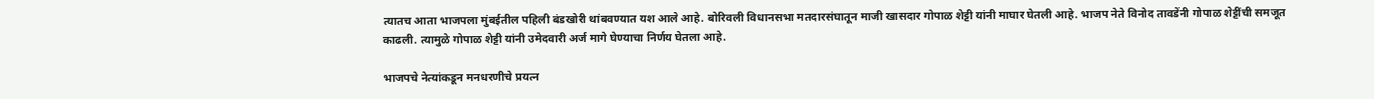त्यातच आता भाजपला मुंबईतील पहिली बंडखोरी थांबवण्यात यश आले आहे. बोरिवली विधानसभा मतदारसंघातून माजी खासदार गोपाळ शेट्टी यांनी माघार घेतली आहे. भाजप नेते विनोद तावडेंनी गोपाळ शेट्टींची समजूत काढली. त्यामुळे गोपाळ शेट्टी यांनी उमेदवारी अर्ज मागे घेण्याचा निर्णय घेतला आहे.

भाजपचे नेत्यांकडून मनधरणीचे प्रयत्न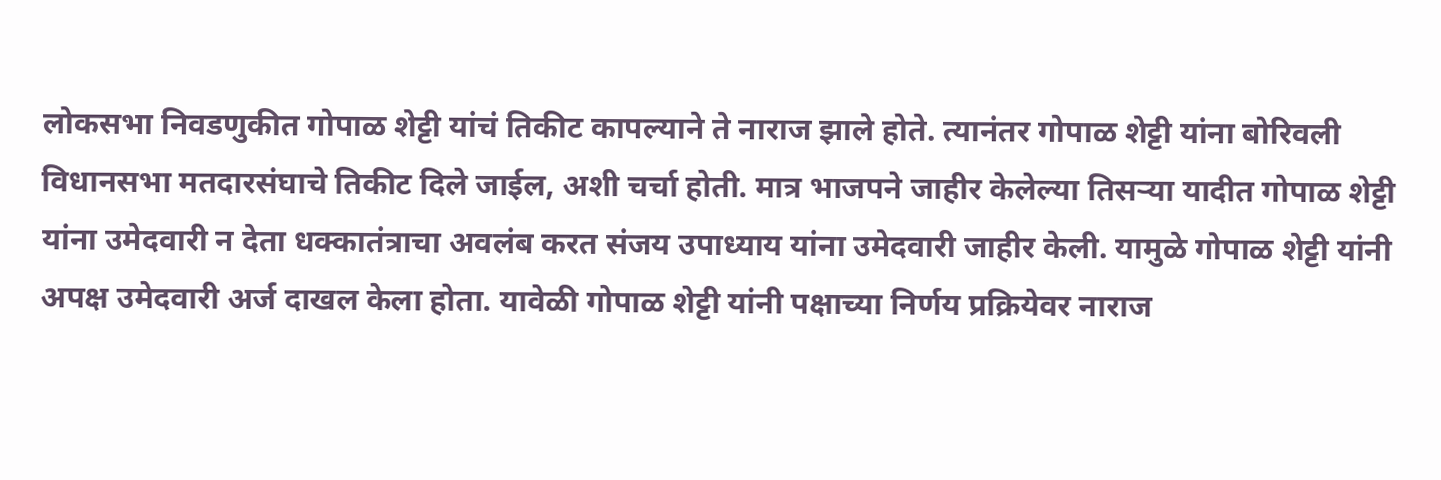लोकसभा निवडणुकीत गोपाळ शेट्टी यांचं तिकीट कापल्याने ते नाराज झाले होते. त्यानंतर गोपाळ शेट्टी यांना बोरिवली विधानसभा मतदारसंघाचे तिकीट दिले जाईल, अशी चर्चा होती. मात्र भाजपने जाहीर केलेल्या तिसऱ्या यादीत गोपाळ शेट्टी यांना उमेदवारी न देता धक्कातंत्राचा अवलंब करत संजय उपाध्याय यांना उमेदवारी जाहीर केली. यामुळे गोपाळ शेट्टी यांनी अपक्ष उमेदवारी अर्ज दाखल केला होता. यावेळी गोपाळ शेट्टी यांनी पक्षाच्या निर्णय प्रक्रियेवर नाराज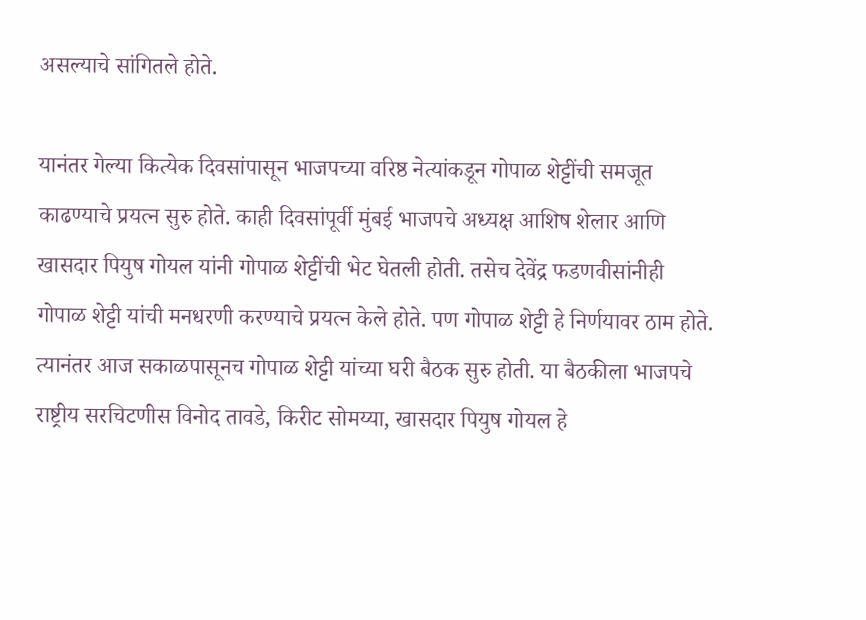असल्याचे सांगितले होते.

यानंतर गेल्या कित्येक दिवसांपासून भाजपच्या वरिष्ठ नेत्यांकडून गोपाळ शेट्टींची समजूत काढण्याचे प्रयत्न सुरु होते. काही दिवसांपूर्वी मुंबई भाजपचे अध्यक्ष आशिष शेलार आणि खासदार पियुष गोयल यांनी गोपाळ शेट्टींची भेट घेतली होती. तसेच देवेंद्र फडणवीसांनीही गोपाळ शेट्टी यांची मनधरणी करण्याचे प्रयत्न केले होते. पण गोपाळ शेट्टी हे निर्णयावर ठाम होते. त्यानंतर आज सकाळपासूनच गोपाळ शेट्टी यांच्या घरी बैठक सुरु होती. या बैठकीला भाजपचे राष्ट्रीय सरचिटणीस विनोद तावडे, किरीट सोमय्या, खासदार पियुष गोयल हे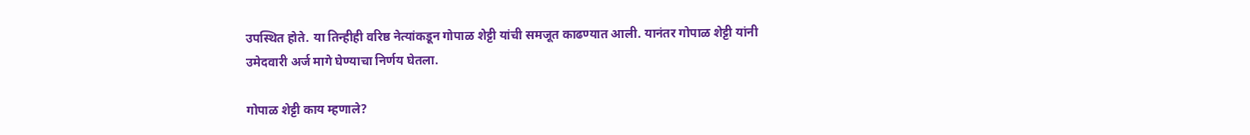उपस्थित होते. या तिन्हीही वरिष्ठ नेत्यांकडून गोपाळ शेट्टी यांची समजूत काढण्यात आली. यानंतर गोपाळ शेट्टी यांनी उमेदवारी अर्ज मागे घेण्याचा निर्णय घेतला.

गोपाळ शेट्टी काय म्हणाले?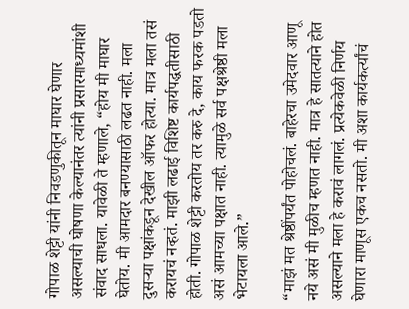गोपाळ शेट्टी यांनी निवडणुकीतून माघार घेणार असल्याची घोषणा केल्यानंतर त्यांनी प्रसारमाध्यमांशी संवाद साधला. यावेळी ते म्हणाले, “होय मी माघार घेतोय. मी आमदार बनण्यासाठी लढत नाही. मला दुसऱ्या पक्षांकडून देखील ऑफर होत्या. मात्र मला तसं करायचं नव्हतं. माझी लढाई विशिष्ट कार्यपद्धतीसाठी होती. गोपाळ शेट्टी करतोय तर करु दे, काय फरक पडतो असं आमच्या पक्षात नाही. त्यामुळे सर्व पक्षश्रेष्ठी मला भेटायला आले.”

“माझं मत श्रेष्ठींपर्यंत पोहोचलं. बाहेरचा उमेदवार आणू नये असं मी मुळीच म्हणत नाही. मात्र हे सातत्याने होत असल्याने मला हे करावं लागलं. प्रत्येकवेळी निर्णय घेणारा माणूस एकच नसतो. मी अशा कार्यकर्त्यांचं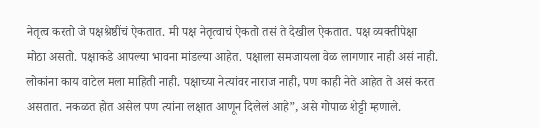नेतृत्व करतो जे पक्षश्रेष्ठींचं ऐकतात. मी पक्ष नेतृत्वाचं ऐकतो तसं ते देखील ऐकतात. पक्ष व्यक्तीपेक्षा मोठा असतो. पक्षाकडे आपल्या भावना मांडल्या आहेत. पक्षाला समजायला वेळ लागणार नाही असं नाही. लोकांना काय वाटेल मला माहिती नाही. पक्षाच्या नेत्यांवर नाराज नाही, पण काही नेते आहेत ते असं करत असतात. नकळत होत असेल पण त्यांना लक्षात आणून दिलेलं आहे”, असे गोपाळ शेट्टी म्हणाले.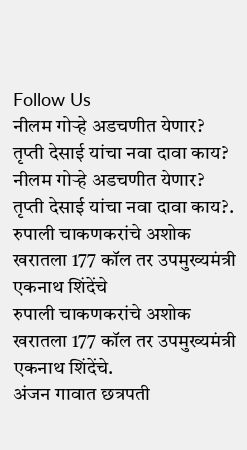Follow Us
नीलम गोऱ्हे अडचणीत येणार? तृप्ती देसाई यांचा नवा दावा काय?
नीलम गोऱ्हे अडचणीत येणार? तृप्ती देसाई यांचा नवा दावा काय?.
रुपाली चाकणकरांचे अशोक खरातला 177 कॉल तर उपमुख्यमंत्री एकनाथ शिंदेंचे
रुपाली चाकणकरांचे अशोक खरातला 177 कॉल तर उपमुख्यमंत्री एकनाथ शिंदेंचे.
अंजन गावात छत्रपती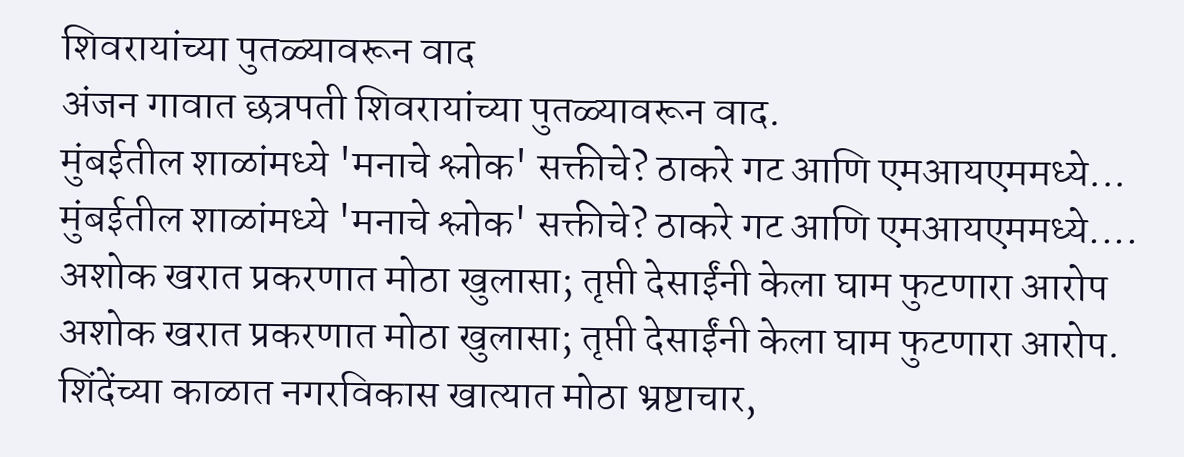शिवरायांच्या पुतळ्यावरून वाद
अंजन गावात छत्रपती शिवरायांच्या पुतळ्यावरून वाद.
मुंबईतील शाळांमध्ये 'मनाचे श्लोक' सक्तीचे? ठाकरे गट आणि एमआयएममध्ये...
मुंबईतील शाळांमध्ये 'मनाचे श्लोक' सक्तीचे? ठाकरे गट आणि एमआयएममध्ये....
अशोक खरात प्रकरणात मोठा खुलासा; तृप्ती देसाईंनी केला घाम फुटणारा आरोप
अशोक खरात प्रकरणात मोठा खुलासा; तृप्ती देसाईंनी केला घाम फुटणारा आरोप.
शिंदेंच्या काळात नगरविकास खात्यात मोठा भ्रष्टाचार,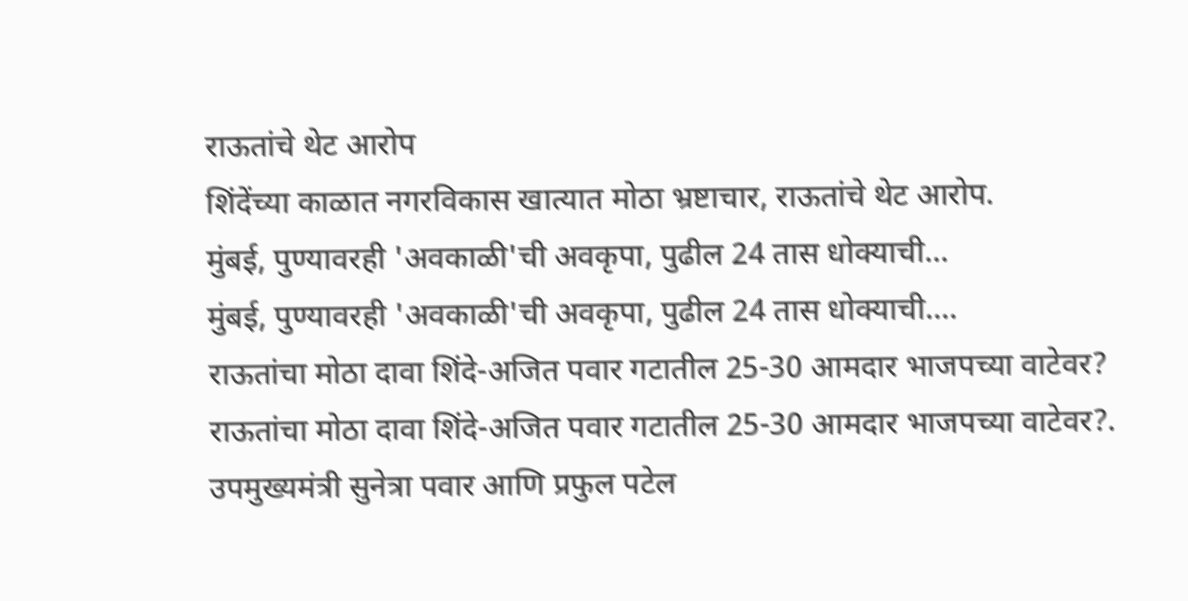राऊतांचे थेट आरोप
शिंदेंच्या काळात नगरविकास खात्यात मोठा भ्रष्टाचार, राऊतांचे थेट आरोप.
मुंबई, पुण्यावरही 'अवकाळी'ची अवकृपा, पुढील 24 तास धोक्याची...
मुंबई, पुण्यावरही 'अवकाळी'ची अवकृपा, पुढील 24 तास धोक्याची....
राऊतांचा मोठा दावा शिंदे-अजित पवार गटातील 25-30 आमदार भाजपच्या वाटेवर?
राऊतांचा मोठा दावा शिंदे-अजित पवार गटातील 25-30 आमदार भाजपच्या वाटेवर?.
उपमुख्यमंत्री सुनेत्रा पवार आणि प्रफुल पटेल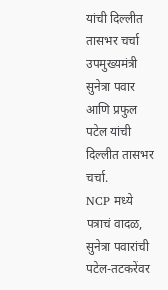यांची दिल्लीत तासभर चर्चा
उपमुख्यमंत्री सुनेत्रा पवार आणि प्रफुल पटेल यांची दिल्लीत तासभर चर्चा.
NCP मध्ये पत्राचं वादळ, सुनेत्रा पवारांची पटेल-तटकरेंवर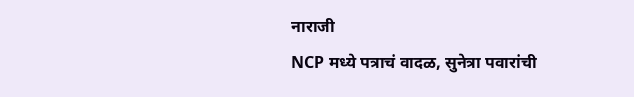नाराजी
NCP मध्ये पत्राचं वादळ, सुनेत्रा पवारांची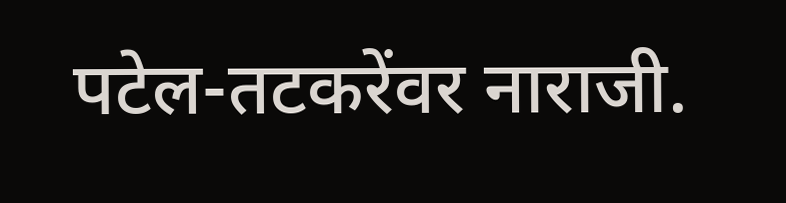पटेल-तटकरेंवर नाराजी.